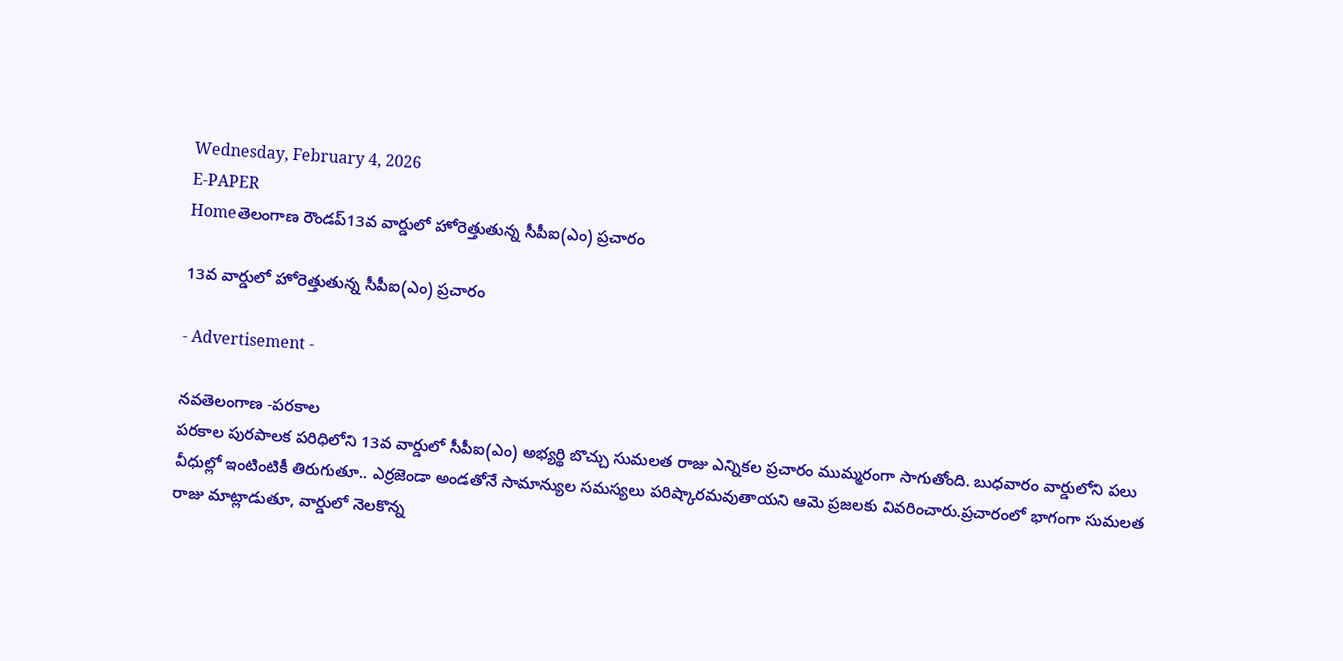Wednesday, February 4, 2026
E-PAPER
Homeతెలంగాణ రౌండప్13వ వార్డులో హోరెత్తుతున్న సీపీఐ(ఎం) ప్రచారం

13వ వార్డులో హోరెత్తుతున్న సీపీఐ(ఎం) ప్రచారం

- Advertisement -

నవతెలంగాణ -పరకాల
పరకాల పురపాలక పరిధిలోని 13వ వార్డులో సీపీఐ(ఎం) అభ్యర్థి బొచ్చు సుమలత రాజు ఎన్నికల ప్రచారం ముమ్మరంగా సాగుతోంది. బుధవారం వార్డులోని పలు వీధుల్లో ఇంటింటికీ తిరుగుతూ.. ఎర్రజెండా అండతోనే సామాన్యుల సమస్యలు పరిష్కారమవుతాయని ఆమె ప్రజలకు వివరించారు.ప్రచారంలో భాగంగా సుమలత రాజు మాట్లాడుతూ, వార్డులో నెలకొన్న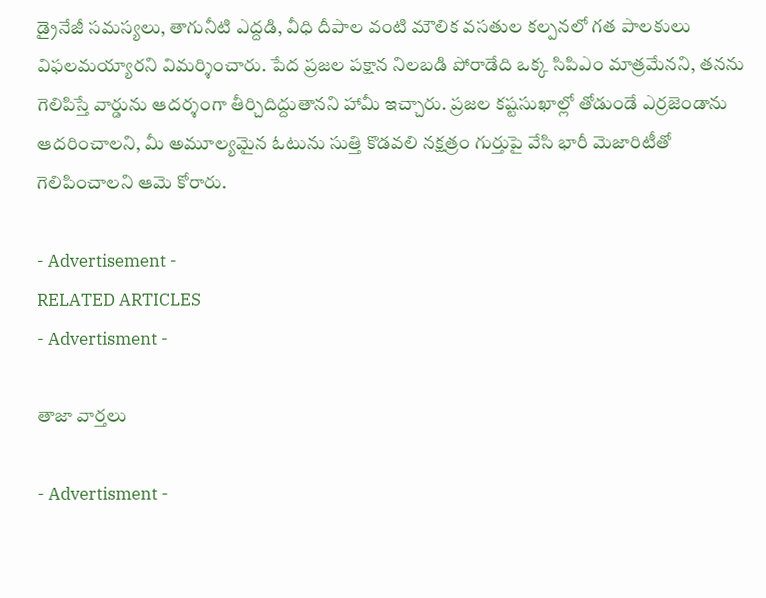డ్రైనేజీ సమస్యలు, తాగునీటి ఎద్దడి, వీధి దీపాల వంటి మౌలిక వసతుల కల్పనలో గత పాలకులు విఫలమయ్యారని విమర్శించారు. పేద ప్రజల పక్షాన నిలబడి పోరాడేది ఒక్క సిపిఎం మాత్రమేనని, తనను గెలిపిస్తే వార్డును ఆదర్శంగా తీర్చిదిద్దుతానని హామీ ఇచ్చారు. ప్రజల కష్టసుఖాల్లో తోడుండే ఎర్రజెండాను ఆదరించాలని, మీ అమూల్యమైన ఓటును సుత్తి కొడవలి నక్షత్రం గుర్తుపై వేసి భారీ మెజారిటీతో గెలిపించాలని ఆమె కోరారు.

- Advertisement -
RELATED ARTICLES
- Advertisment -

తాజా వార్తలు

- Advertisment -